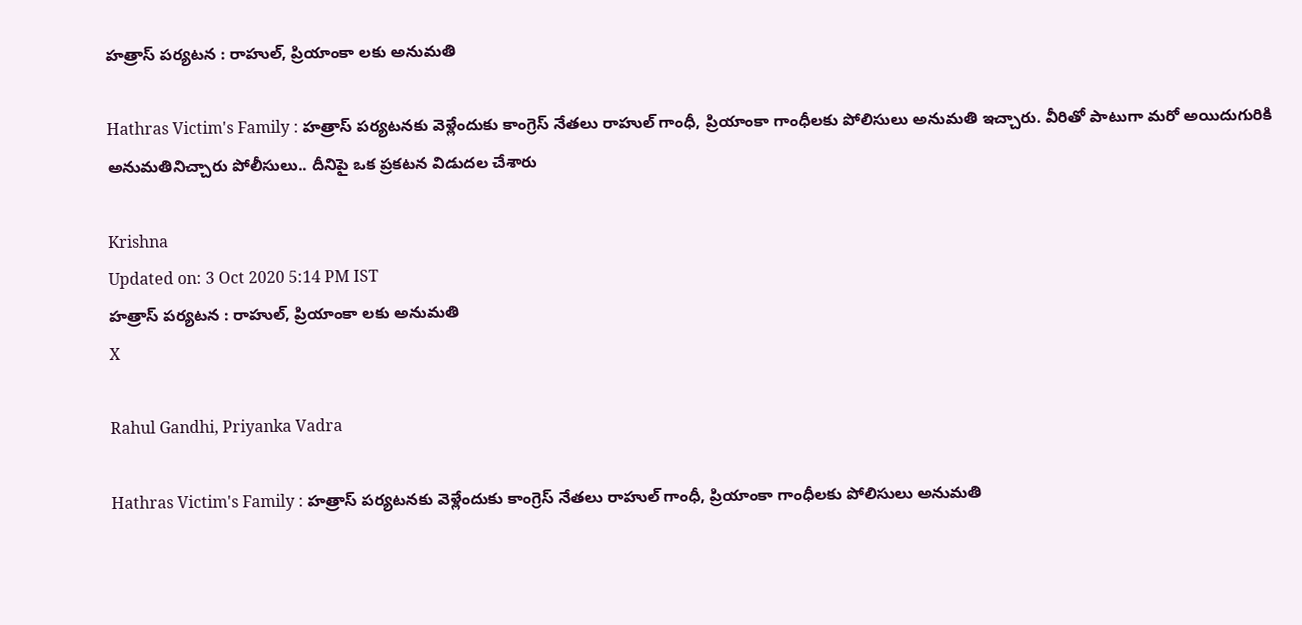హత్రాస్ పర్యటన : రాహుల్, ప్రియాంకా లకు అనుమతి

Hathras Victim's Family : హత్రాస్ పర్యటనకు వెళ్లేందుకు కాంగ్రెస్ నేతలు రాహుల్ గాంధీ, ప్రియాంకా గాంధీలకు పోలిసులు అనుమతి ఇచ్చారు. వీరితో పాటుగా మరో అయిదుగురికి అనుమతినిచ్చారు పోలీసులు.. దీనిపై ఒక ప్రకటన విడుదల చేశారు

Krishna
Updated on: 3 Oct 2020 5:14 PM IST
హత్రాస్ పర్యటన : రాహుల్, ప్రియాంకా లకు అనుమతి
X

Rahul Gandhi, Priyanka Vadra

Hathras Victim's Family : హత్రాస్ పర్యటనకు వెళ్లేందుకు కాంగ్రెస్ నేతలు రాహుల్ గాంధీ, ప్రియాంకా గాంధీలకు పోలిసులు అనుమతి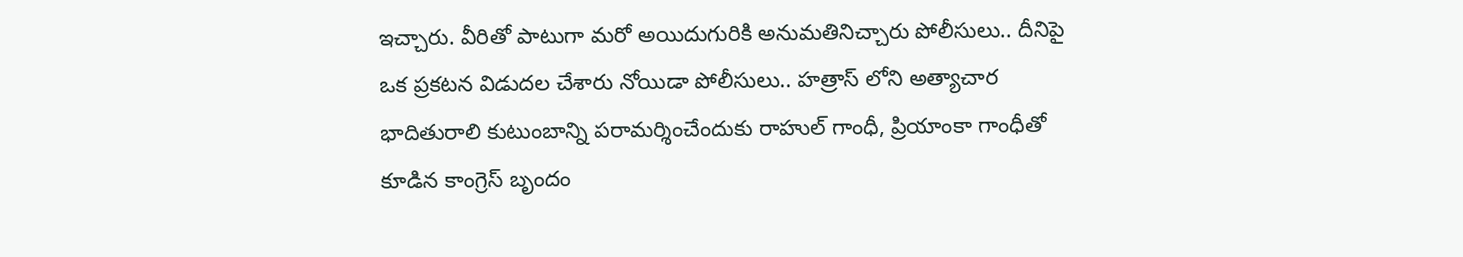ఇచ్చారు. వీరితో పాటుగా మరో అయిదుగురికి అనుమతినిచ్చారు పోలీసులు.. దీనిపై ఒక ప్రకటన విడుదల చేశారు నోయిడా పోలీసులు.. హత్రాస్ లోని అత్యాచార భాదితురాలి కుటుంబాన్ని పరామర్శించేందుకు రాహుల్ గాంధీ, ప్రియాంకా గాంధీతో కూడిన కాంగ్రెస్ బృందం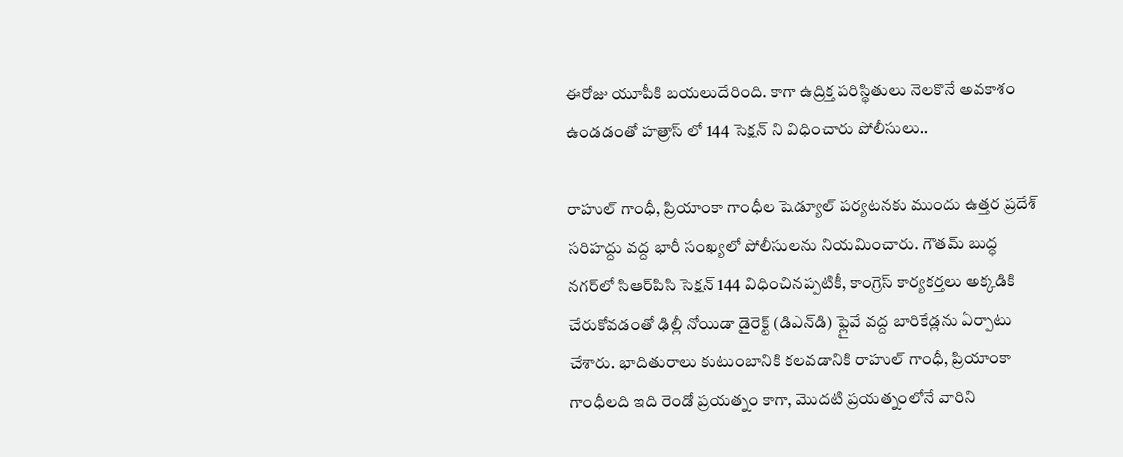ఈరోజు యూపీకి బయలుదేరింది. కాగా ఉద్రిక్త పరిస్థితులు నెలకొనే అవకాశం ఉండడంతో హత్రాస్ లో 144 సెక్షన్ ని విధించారు పోలీసులు..

రాహుల్ గాంధీ, ప్రియాంకా గాంధీల షెడ్యూల్ పర్యటనకు ముందు ఉత్తర ప్రదేశ్ సరిహద్దు వద్ద భారీ సంఖ్యలో పోలీసులను నియమించారు. గౌతమ్ బుద్ధ నగర్‌లో సిఆర్‌పిసి సెక్షన్ 144 విధించినప్పటికీ, కాంగ్రెస్ కార్యకర్తలు అక్కడికి చేరుకోవడంతో ఢిల్లీ నోయిడా డైరెక్ట్ (డిఎన్‌డి) ఫ్లైవే వద్ద బారికేడ్లను ఏర్పాటు చేశారు. భాదితురాలు కుటుంబానికి కలవడానికి రాహుల్ గాంధీ, ప్రియాంకా గాంధీలది ఇది రెండో ప్రయత్నం కాగా, మొదటి ప్రయత్నంలోనే వారిని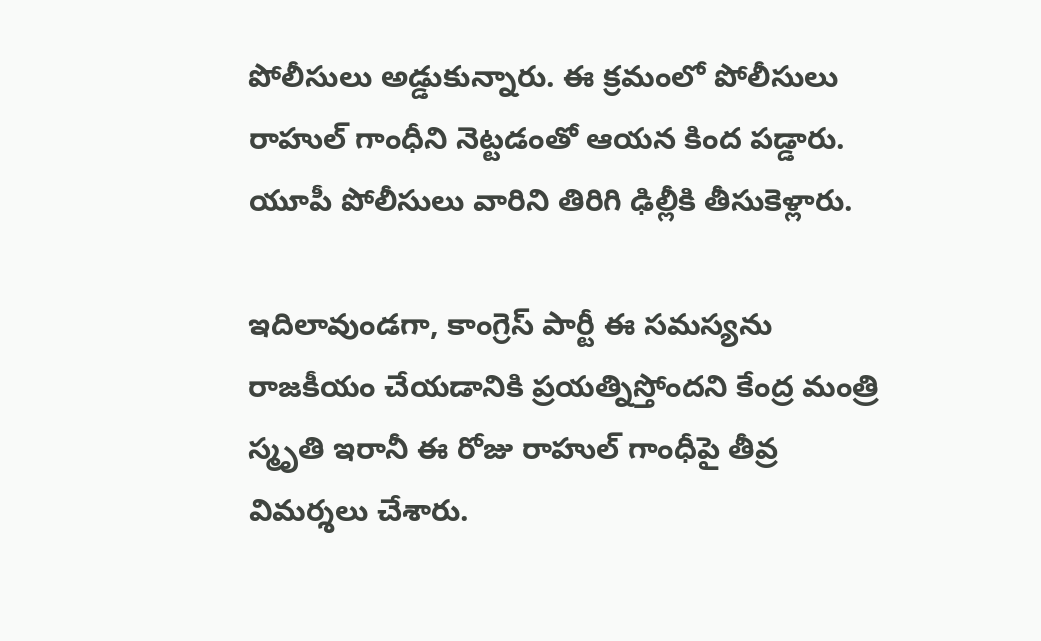పోలీసులు అడ్డుకున్నారు. ఈ క్రమంలో పోలీసులు రాహుల్‌ గాంధీని నెట్టడంతో ఆయన కింద పడ్డారు. యూపీ పోలీసులు వారిని తిరిగి ఢిల్లీకి తీసుకెళ్లారు.

ఇదిలావుండగా, కాంగ్రెస్ పార్టీ ఈ సమస్యను రాజకీయం చేయడానికి ప్రయత్నిస్తోందని కేంద్ర మంత్రి స్మృతి ఇరానీ ఈ రోజు రాహుల్ గాంధీపై తీవ్ర విమర్శలు చేశారు.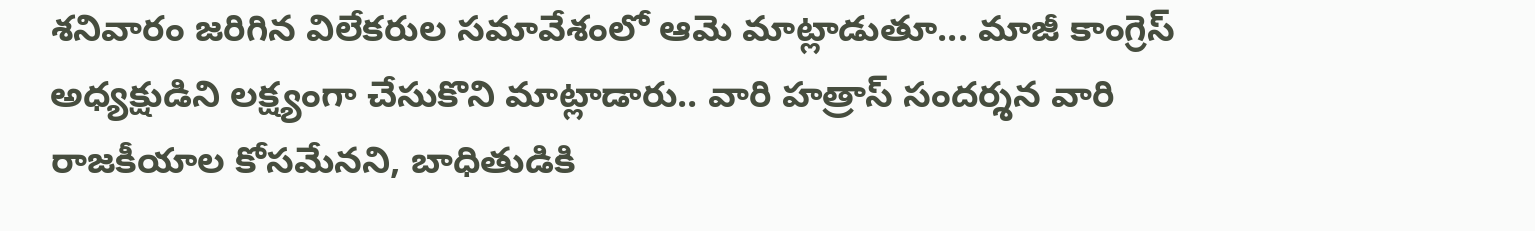శనివారం జరిగిన విలేకరుల సమావేశంలో ఆమె మాట్లాడుతూ... మాజీ కాంగ్రెస్ అధ్యక్షుడిని లక్ష్యంగా చేసుకొని మాట్లాడారు.. వారి హత్రాస్ సందర్శన వారి రాజకీయాల కోసమేనని, బాధితుడికి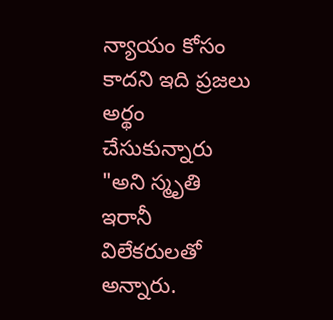న్యాయం కోసం కాదని ఇది ప్రజలు అర్థం చేసుకున్నారు "అని స్మృతి ఇరానీ విలేకరులతో అన్నారు.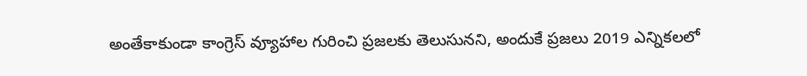అంతేకాకుండా కాంగ్రెస్ వ్యూహాల గురించి ప్రజలకు తెలుసునని, అందుకే ప్రజలు 2019 ఎన్నికలలో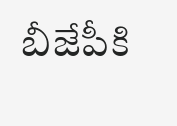బీజేపీకి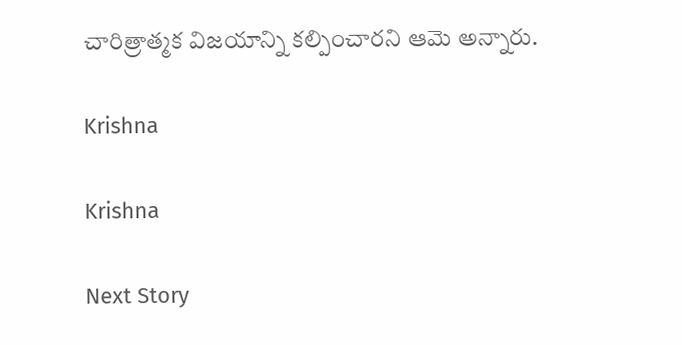చారిత్రాత్మక విజయాన్ని కల్పించారని ఆమె అన్నారు.

Krishna

Krishna

Next Story